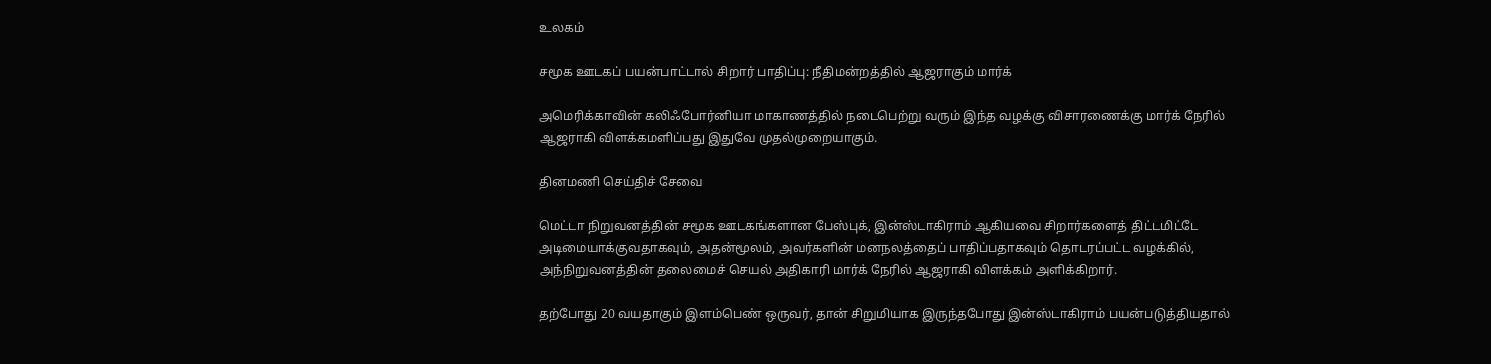உலகம்

சமூக ஊடகப் பயன்பாட்டால் சிறார் பாதிப்பு: நீதிமன்றத்தில் ஆஜராகும் மார்க்

அமெரிக்காவின் கலிஃபோர்னியா மாகாணத்தில் நடைபெற்று வரும் இந்த வழக்கு விசாரணைக்கு மார்க் நேரில் ஆஜராகி விளக்கமளிப்பது இதுவே முதல்முறையாகும்.

தினமணி செய்திச் சேவை

மெட்டா நிறுவனத்தின் சமூக ஊடகங்களான பேஸ்புக், இன்ஸ்டாகிராம் ஆகியவை சிறார்களைத் திட்டமிட்டே அடிமையாக்குவதாகவும், அதன்மூலம், அவர்களின் மனநலத்தைப் பாதிப்பதாகவும் தொடரப்பட்ட வழக்கில், அந்நிறுவனத்தின் தலைமைச் செயல் அதிகாரி மார்க் நேரில் ஆஜராகி விளக்கம் அளிக்கிறார்.

தற்போது 20 வயதாகும் இளம்பெண் ஒருவர், தான் சிறுமியாக இருந்தபோது இன்ஸ்டாகிராம் பயன்படுத்தியதால்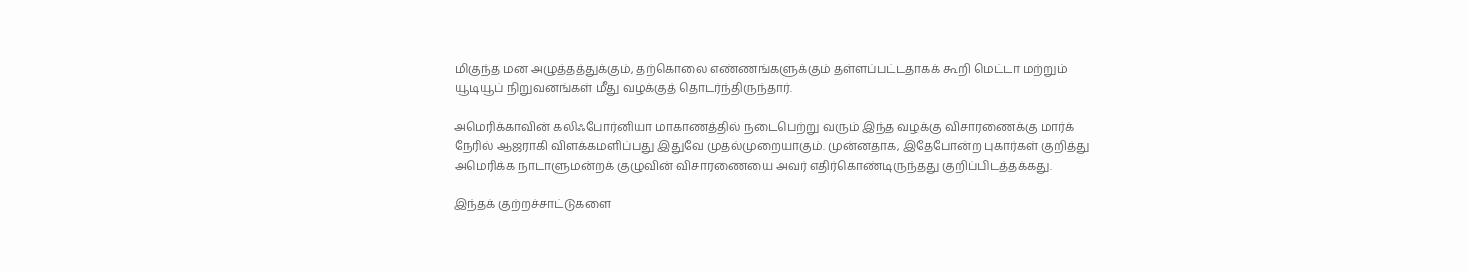மிகுந்த மன அழுத்தத்துக்கும், தற்கொலை எண்ணங்களுக்கும் தள்ளப்பட்டதாகக் கூறி மெட்டா மற்றும் யூடியூப் நிறுவனங்கள் மீது வழக்குத் தொடர்ந்திருந்தார்.

அமெரிக்காவின் கலிஃபோர்னியா மாகாணத்தில் நடைபெற்று வரும் இந்த வழக்கு விசாரணைக்கு மார்க் நேரில் ஆஜராகி விளக்கமளிப்பது இதுவே முதல்முறையாகும். முன்னதாக, இதேபோன்ற புகார்கள் குறித்து அமெரிக்க நாடாளுமன்றக் குழுவின் விசாரணையை அவர் எதிர்கொண்டிருந்தது குறிப்பிடத்தக்கது.

இந்தக் குற்றச்சாட்டுகளை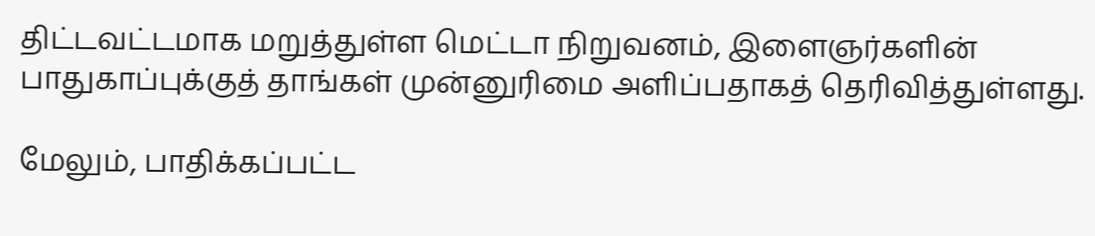திட்டவட்டமாக மறுத்துள்ள மெட்டா நிறுவனம், இளைஞர்களின் பாதுகாப்புக்குத் தாங்கள் முன்னுரிமை அளிப்பதாகத் தெரிவித்துள்ளது.

மேலும், பாதிக்கப்பட்ட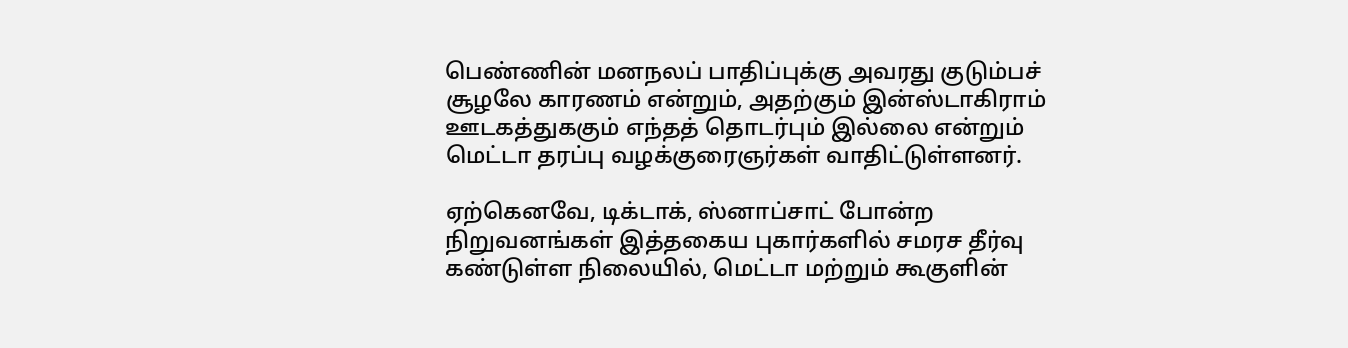பெண்ணின் மனநலப் பாதிப்புக்கு அவரது குடும்பச் சூழலே காரணம் என்றும், அதற்கும் இன்ஸ்டாகிராம் ஊடகத்துககும் எந்தத் தொடர்பும் இல்லை என்றும் மெட்டா தரப்பு வழக்குரைஞர்கள் வாதிட்டுள்ளனர்.

ஏற்கெனவே, டிக்டாக், ஸ்னாப்சாட் போன்ற நிறுவனங்கள் இத்தகைய புகார்களில் சமரச தீர்வு கண்டுள்ள நிலையில், மெட்டா மற்றும் கூகுளின்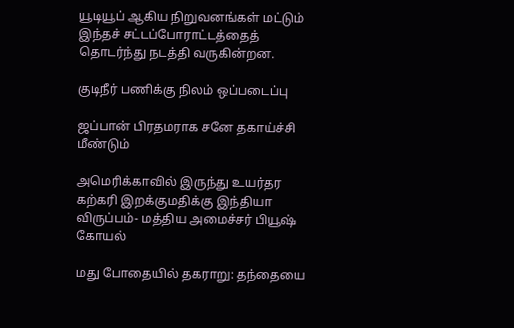யூடியூப் ஆகிய நிறுவனங்கள் மட்டும் இந்தச் சட்டப்போராட்டத்தைத் தொடர்ந்து நடத்தி வருகின்றன.

குடிநீர் பணிக்கு நிலம் ஒப்படைப்பு

ஜப்பான் பிரதமராக சனே தகாய்ச்சி மீண்டும்

அமெரிக்காவில் இருந்து உயர்தர கற்கரி இறக்குமதிக்கு இந்தியா விருப்பம்- மத்திய அமைச்சர் பியூஷ் கோயல்

மது போதையில் தகராறு: தந்தையை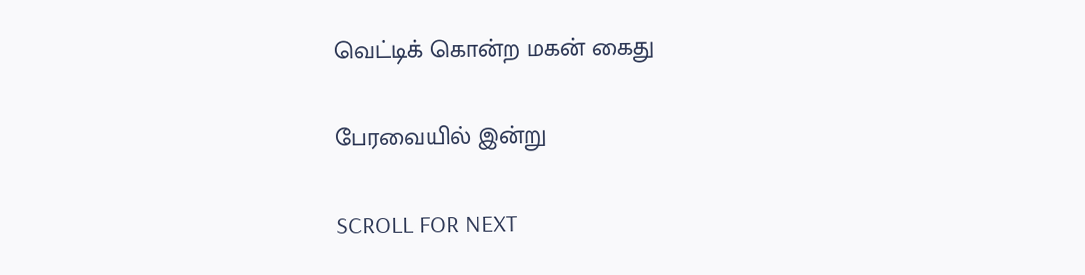வெட்டிக் கொன்ற மகன் கைது

பேரவையில் இன்று

SCROLL FOR NEXT